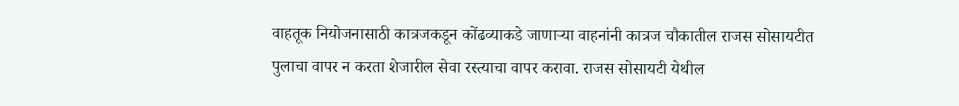वाहतूक नियोजनासाठी कात्रजकडून कोंढव्याकडे जाणाऱ्या वाहनांनी कात्रज चौकातील राजस सोसायटीत पुलाचा वापर न करता शेजारील सेवा रस्त्याचा वापर करावा. राजस सोसायटी येथील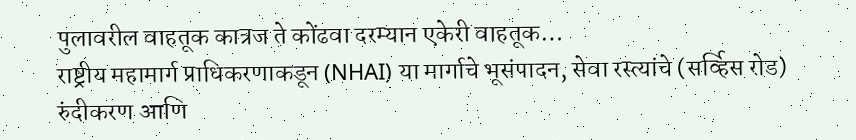पुलावरील वाहतूक कात्रज ते कोंढवा दरम्यान एकेरी वाहतूक…
राष्ट्रीय महामार्ग प्राधिकरणाकडून (NHAI) या मार्गाचे भूसंपादन, सेवा रस्त्यांचे (सर्व्हिस रोड) रुंदीकरण आणि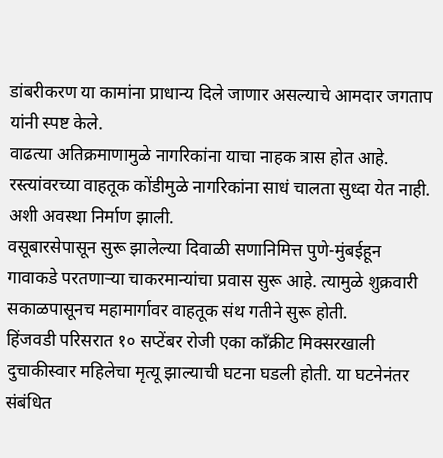डांबरीकरण या कामांना प्राधान्य दिले जाणार असल्याचे आमदार जगताप यांनी स्पष्ट केले.
वाढत्या अतिक्रमाणामुळे नागरिकांना याचा नाहक त्रास होत आहे. रस्त्यांवरच्या वाहतूक कोंडीमुळे नागरिकांना साधं चालता सुध्दा येत नाही. अशी अवस्था निर्माण झाली.
वसूबारसेपासून सुरू झालेल्या दिवाळी सणानिमित्त पुणे-मुंबईहून गावाकडे परतणाऱ्या चाकरमान्यांचा प्रवास सुरू आहे. त्यामुळे शुक्रवारी सकाळपासूनच महामार्गावर वाहतूक संथ गतीने सुरू होती.
हिंजवडी परिसरात १० सप्टेंबर रोजी एका काँक्रीट मिक्सरखाली दुचाकीस्वार महिलेचा मृत्यू झाल्याची घटना घडली होती. या घटनेनंतर संबंधित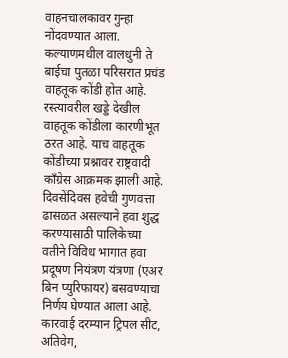वाहनचालकावर गुन्हा नोंदवण्यात आला.
कल्याणमधील वालधुनी ते बाईचा पुतळा परिसरात प्रचंड वाहतूक कोंडी होत आहे. रस्त्यावरील खड्डे देखील वाहतूक कोंडीला कारणीभूत ठरत आहे. याच वाहतूक कोंडीच्या प्रश्नावर राष्ट्रवादी काँग्रेस आक्रमक झाली आहे.
दिवसेंदिवस हवेची गुणवत्ता ढासळत असल्याने हवा शुद्ध करण्यासाठी पालिकेच्या वतीने विविध भागात हवा प्रदूषण नियंत्रण यंत्रणा (एअर बिन प्युरिफायर) बसवण्याचा निर्णय घेण्यात आला आहे.
कारवाई दरम्यान ट्रिपल सीट, अतिवेग,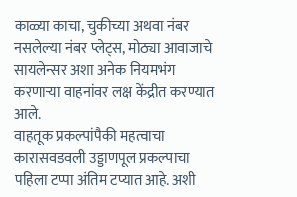काळ्या काचा, चुकीच्या अथवा नंबर नसलेल्या नंबर प्लेट्स, मोठ्या आवाजाचे सायलेन्सर अशा अनेक नियमभंग करणाऱ्या वाहनांवर लक्ष केंद्रीत करण्यात आले.
वाहतूक प्रकल्पांपैकी महत्वाचा कारासवडवली उड्डाणपूल प्रकल्पाचा पहिला टप्पा अंतिम टप्यात आहे. अशी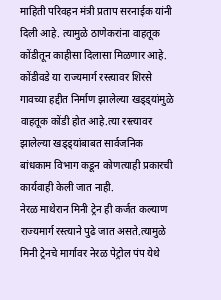माहिती परिवहन मंत्री प्रताप सरनाईक यांनी दिली आहे. त्यामुळे ठाणेकरांना वाहतूक कोंडीतून काहीसा दिलासा मिळणार आहे.
कोंडीवडे या राज्यमार्ग रस्त्यावर शिरसे गावच्या हद्दीत निर्माण झालेल्या खड्ड्यांमुळे वाहतूक कोंडी होत आहे.त्या रस्त्यावर झालेल्या खड्ड्यांबाबत सार्वजनिक बांधकाम विभाग कडून कोणत्याही प्रकारची कार्यवाही केली जात नाही.
नेरळ माथेरान मिनी ट्रेन ही कर्जत कल्याण राज्यमार्ग रस्त्याने पुढे जात असते.त्यामुळे मिनी ट्रेनचे मार्गावर नेरळ पेट्रोल पंप येथे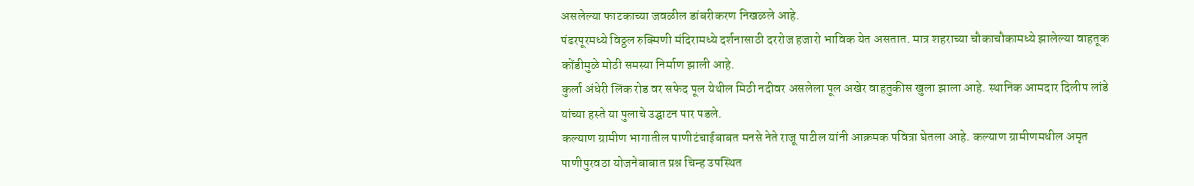असलेल्या फाटकाच्या जवळील डांबरीकरण निखळले आहे.
पंढरपूरमध्ये विठ्ठल रुक्मिणी मंदिरामध्ये दर्शनासाठी दररोज हजारो भाविक येत असतात. मात्र शहराच्या चौकाचौकामध्ये झालेल्या वाहतूक कोंडीमुळे मोठी समस्या निर्माण झाली आहे.
कुर्ला अंधेरी लिंक रोड वर सफेद पूल येथील मिठी नदीवर असलेला पूल अखेर वाहतुकीस खुला झाला आहे. स्थानिक आमदार दिलीप लांडे यांच्या हस्ते या पुलाचे उद्घाटन पार पडले.
कल्याण ग्रामीण भागातील पाणीटंचाईबाबत मनसे नेते राजू पाटील यांनी आक्रमक पवित्रा घेतला आहे. कल्याण ग्रामीणमधील अमृत पाणीपुरवठा योजनेबाबात प्रश्न चिन्ह उपस्थित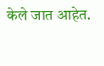केले जात आहेत.